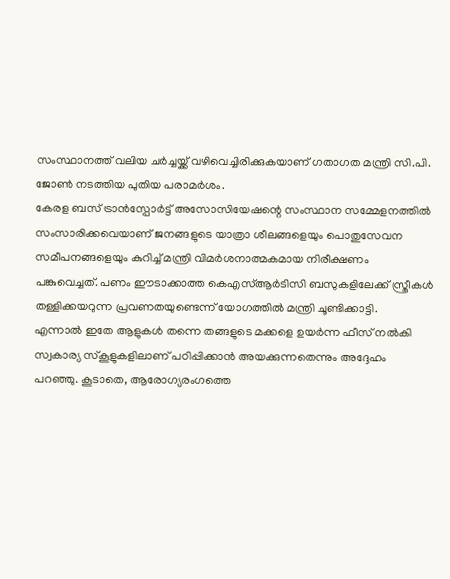സംസ്ഥാനത്ത് വലിയ ചർച്ചയ്ക്ക് വഴിവെച്ചിരിക്കുകയാണ് ഗതാഗത മന്ത്രി സി.പി. ജോൺ നടത്തിയ പുതിയ പരാമർശം.
കേരള ബസ് ട്രാൻസ്പോർട്ട് അസോസിയേഷന്റെ സംസ്ഥാന സമ്മേളനത്തിൽ സംസാരിക്കവെയാണ് ജനങ്ങളുടെ യാത്രാ ശീലങ്ങളെയും പൊതുസേവന സമീപനങ്ങളെയും കുറിച്ച് മന്ത്രി വിമർശനാത്മകമായ നിരീക്ഷണം പങ്കുവെച്ചത്. പണം ഈടാക്കാത്ത കെഎസ്ആർടിസി ബസുകളിലേക്ക് സ്ത്രീകൾ തള്ളിക്കയറുന്ന പ്രവണതയുണ്ടെന്ന് യോഗത്തിൽ മന്ത്രി ചൂണ്ടിക്കാട്ടി.
എന്നാൽ ഇതേ ആളുകൾ തന്നെ തങ്ങളുടെ മക്കളെ ഉയർന്ന ഫീസ് നൽകി സ്വകാര്യ സ്കൂളുകളിലാണ് പഠിപ്പിക്കാൻ അയക്കുന്നതെന്നും അദ്ദേഹം പറഞ്ഞു. കൂടാതെ, ആരോഗ്യരംഗത്തെ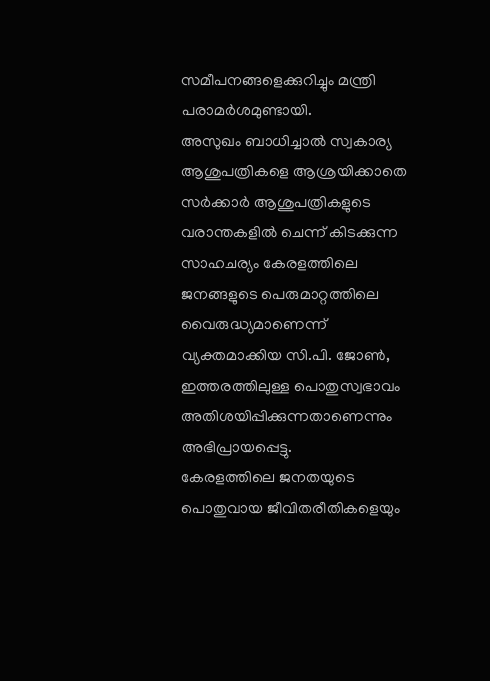സമീപനങ്ങളെക്കുറിച്ചും മന്ത്രി പരാമർശമുണ്ടായി.
അസുഖം ബാധിച്ചാൽ സ്വകാര്യ ആശുപത്രികളെ ആശ്രയിക്കാതെ സർക്കാർ ആശുപത്രികളുടെ വരാന്തകളിൽ ചെന്ന് കിടക്കുന്ന സാഹചര്യം കേരളത്തിലെ ജനങ്ങളുടെ പെരുമാറ്റത്തിലെ വൈരുദ്ധ്യമാണെന്ന് വ്യക്തമാക്കിയ സി.പി. ജോൺ, ഇത്തരത്തിലുള്ള പൊതുസ്വഭാവം അതിശയിപ്പിക്കുന്നതാണെന്നും അഭിപ്രായപ്പെട്ടു.
കേരളത്തിലെ ജനതയുടെ പൊതുവായ ജീവിതരീതികളെയും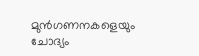മുൻഗണനകളെയും ചോദ്യം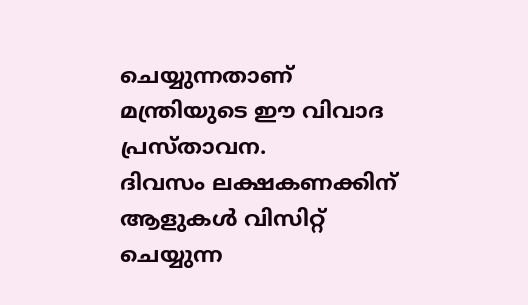ചെയ്യുന്നതാണ് മന്ത്രിയുടെ ഈ വിവാദ പ്രസ്താവന.
ദിവസം ലക്ഷകണക്കിന് ആളുകൾ വിസിറ്റ് ചെയ്യുന്ന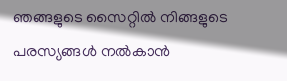ഞങ്ങളുടെ സൈറ്റിൽ നിങ്ങളുടെ പരസ്യങ്ങൾ നൽകാൻ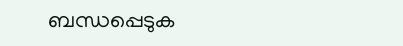ബന്ധപ്പെടുക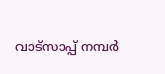വാട്സാപ്പ് നമ്പർ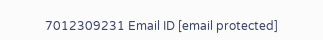7012309231 Email ID [email protected]